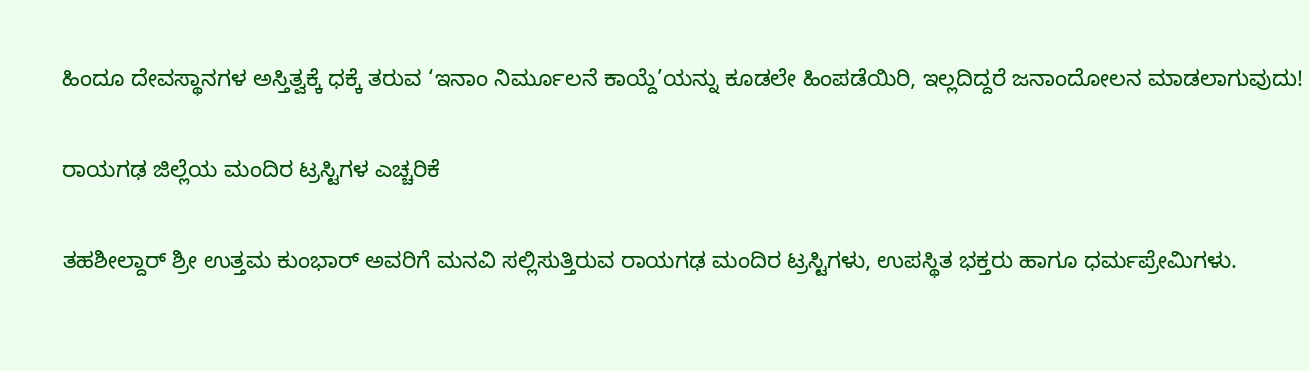ಹಿಂದೂ ದೇವಸ್ಥಾನಗಳ ಅಸ್ತಿತ್ವಕ್ಕೆ ಧಕ್ಕೆ ತರುವ ‘ಇನಾಂ ನಿರ್ಮೂಲನೆ ಕಾಯ್ದೆ’ಯನ್ನು ಕೂಡಲೇ ಹಿಂಪಡೆಯಿರಿ, ಇಲ್ಲದಿದ್ದರೆ ಜನಾಂದೋಲನ ಮಾಡಲಾಗುವುದು!

ರಾಯಗಢ ಜಿಲ್ಲೆಯ ಮಂದಿರ ಟ್ರಸ್ಟಿಗಳ ಎಚ್ಚರಿಕೆ

ತಹಶೀಲ್ದಾರ್ ಶ್ರೀ ಉತ್ತಮ ಕುಂಭಾರ್ ಅವರಿಗೆ ಮನವಿ ಸಲ್ಲಿಸುತ್ತಿರುವ ರಾಯಗಢ ಮಂದಿರ ಟ್ರಸ್ಟಿಗಳು, ಉಪಸ್ಥಿತ ಭಕ್ತರು ಹಾಗೂ ಧರ್ಮಪ್ರೇಮಿಗಳು.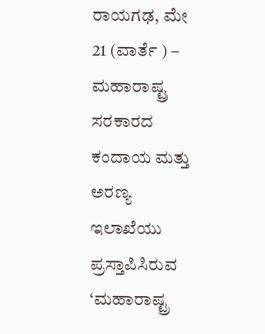ರಾಯಗಢ, ಮೇ 21 (ವಾರ್ತೆ ) – ಮಹಾರಾಷ್ಟ್ರ ಸರಕಾರದ ಕಂದಾಯ ಮತ್ತು ಅರಣ್ಯ ಇಲಾಖೆಯು ಪ್ರಸ್ತಾಪಿಸಿರುವ ‘ಮಹಾರಾಷ್ಟ್ರ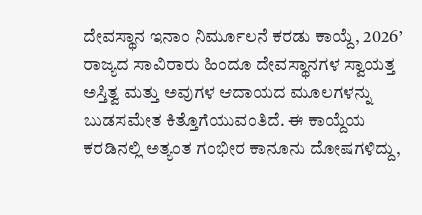ದೇವಸ್ಥಾನ ಇನಾಂ ನಿರ್ಮೂಲನೆ ಕರಡು ಕಾಯ್ದೆ, 2026’ ರಾಜ್ಯದ ಸಾವಿರಾರು ಹಿಂದೂ ದೇವಸ್ಥಾನಗಳ ಸ್ವಾಯತ್ತ ಅಸ್ತಿತ್ವ ಮತ್ತು ಅವುಗಳ ಆದಾಯದ ಮೂಲಗಳನ್ನು ಬುಡಸಮೇತ ಕಿತ್ತೊಗೆಯುವಂತಿದೆ. ಈ ಕಾಯ್ದೆಯ ಕರಡಿನಲ್ಲಿ ಅತ್ಯಂತ ಗಂಭೀರ ಕಾನೂನು ದೋಷಗಳಿದ್ದು,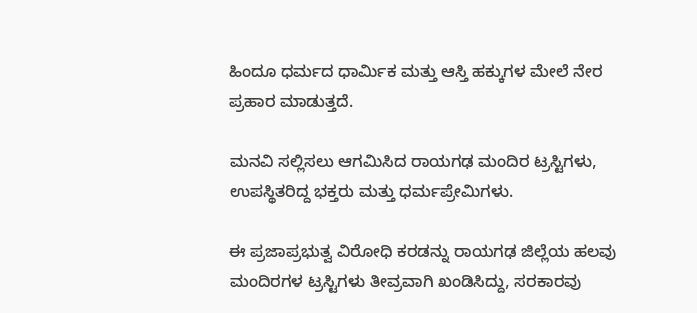ಹಿಂದೂ ಧರ್ಮದ ಧಾರ್ಮಿಕ ಮತ್ತು ಆಸ್ತಿ ಹಕ್ಕುಗಳ ಮೇಲೆ ನೇರ ಪ್ರಹಾರ ಮಾಡುತ್ತದೆ.

ಮನವಿ ಸಲ್ಲಿಸಲು ಆಗಮಿಸಿದ ರಾಯಗಢ ಮಂದಿರ ಟ್ರಸ್ಟಿಗಳು, ಉಪಸ್ಥಿತರಿದ್ದ ಭಕ್ತರು ಮತ್ತು ಧರ್ಮಪ್ರೇಮಿಗಳು.

ಈ ಪ್ರಜಾಪ್ರಭುತ್ವ ವಿರೋಧಿ ಕರಡನ್ನು ರಾಯಗಢ ಜಿಲ್ಲೆಯ ಹಲವು ಮಂದಿರಗಳ ಟ್ರಸ್ಟಿಗಳು ತೀವ್ರವಾಗಿ ಖಂಡಿಸಿದ್ದು, ಸರಕಾರವು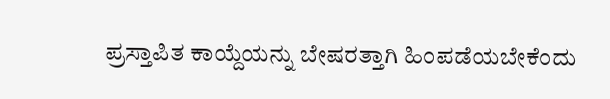ಪ್ರಸ್ತಾಪಿತ ಕಾಯ್ದೆಯನ್ನು ಬೇಷರತ್ತಾಗಿ ಹಿಂಪಡೆಯಬೇಕೆಂದು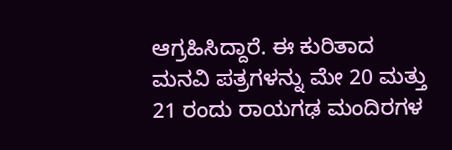ಆಗ್ರಹಿಸಿದ್ದಾರೆ. ಈ ಕುರಿತಾದ ಮನವಿ ಪತ್ರಗಳನ್ನು ಮೇ 20 ಮತ್ತು 21 ರಂದು ರಾಯಗಢ ಮಂದಿರಗಳ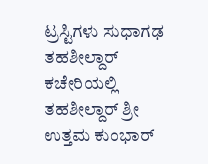ಟ್ರಸ್ಟಿಗಳು ಸುಧಾಗಢ ತಹಶೀಲ್ದಾರ್ ಕಚೇರಿಯಲ್ಲಿ ತಹಶೀಲ್ದಾರ್ ಶ್ರೀ ಉತ್ತಮ ಕುಂಭಾರ್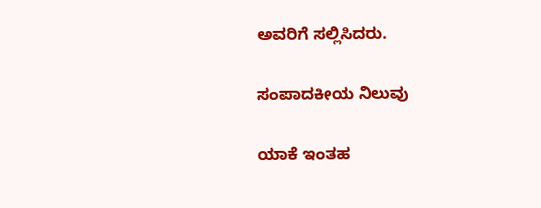ಅವರಿಗೆ ಸಲ್ಲಿಸಿದರು.

ಸಂಪಾದಕೀಯ ನಿಲುವು

ಯಾಕೆ ಇಂತಹ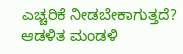ಎಚ್ಚರಿಕೆ ನೀಡಬೇಕಾಗುತ್ತದೆ? ಆಡಳಿತ ಮಂಡಳಿ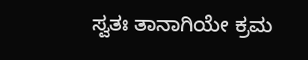ಸ್ವತಃ ತಾನಾಗಿಯೇ ಕ್ರಮ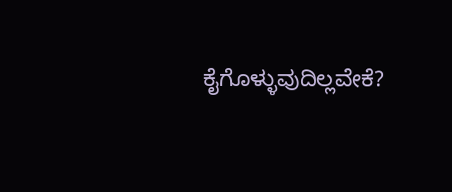ಕೈಗೊಳ್ಳುವುದಿಲ್ಲವೇಕೆ?